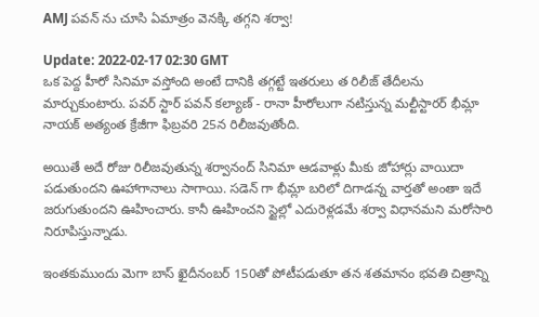AMJ పవన్ ను చూసి ఏమాత్రం వెనక్కి తగ్గని శర్వా!

Update: 2022-02-17 02:30 GMT
ఒక పెద్ద హీరో సినిమా వ‌స్తోంది అంటే దానికి త‌గ్గ‌ట్టే ఇత‌రులు త రిలీజ్ తేదీల‌ను మార్చుకుంటారు. ప‌వ‌ర్ స్టార్ ప‌వ‌న్ క‌ల్యాణ్ - రానా హీరోలుగా నటిస్తున్న మ‌ల్టీస్టార‌ర్ భీమ్లా నాయ‌క్ అత్యంత క్రేజీగా ఫిబ్ర‌వ‌రి 25న‌ రిలీజవుతోంది.

అయితే అదే రోజు రిలీజ‌వుతున్న శ‌ర్వానంద్ సినిమా ఆడ‌వాళ్లు మీకు జోహార్లు వాయిదా ప‌డుతుంద‌ని ఊహాగానాలు సాగాయి. స‌డెన్ గా భీమ్లా బ‌రిలో దిగాడ‌న్న వార్త‌తో అంతా ఇదే జ‌రుగుతుంద‌ని ఊహించారు. కానీ ఊహించ‌ని స్టైల్లో ఎదురెళ్ల‌డ‌మే శ‌ర్వా విధానమ‌ని మ‌రోసారి నిరూపిస్తున్నాడు.

ఇంత‌కుముందు మెగా బాస్ ఖైదీనంబ‌ర్ 150తో పోటీప‌డుతూ త‌న శ‌త‌మానం భ‌వ‌తి చిత్రాన్ని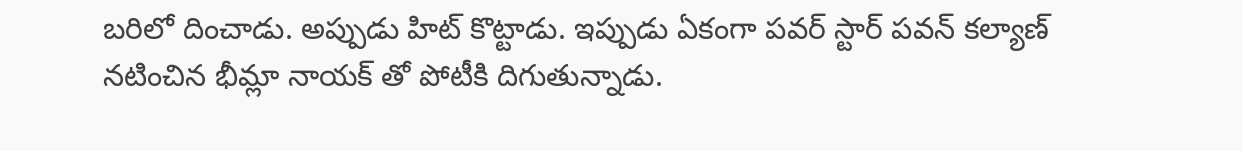బ‌రిలో దించాడు. అప్పుడు హిట్ కొట్టాడు. ఇప్పుడు ఏకంగా ప‌వ‌ర్ స్టార్ ప‌వ‌న్ క‌ల్యాణ్ న‌టించిన భీమ్లా నాయ‌క్ తో పోటీకి దిగుతున్నాడు.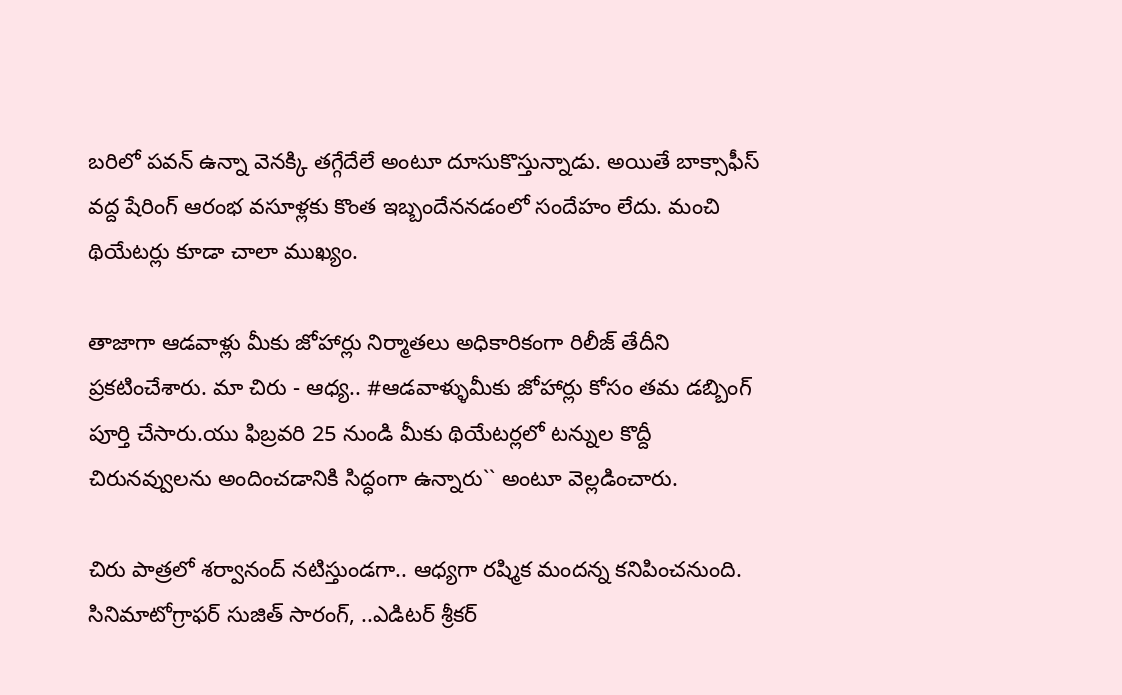బ‌రిలో ప‌వ‌న్ ఉన్నా వెన‌క్కి త‌గ్గేదేలే అంటూ దూసుకొస్తున్నాడు. అయితే బాక్సాఫీస్ వ‌ద్ద షేరింగ్ ఆరంభ వ‌సూళ్ల‌కు కొంత ఇబ్బందేన‌న‌డంలో సందేహం లేదు. మంచి థియేట‌ర్లు కూడా చాలా ముఖ్యం.

తాజాగా ఆడ‌వాళ్లు మీకు జోహార్లు నిర్మాత‌లు అధికారికంగా రిలీజ్ తేదీని ప్ర‌క‌టించేశారు. మా చిరు - ఆధ్య.. #ఆడవాళ్ళుమీకు జోహార్లు కోసం తమ డబ్బింగ్ పూర్తి చేసారు.యు ఫిబ్రవరి 25 నుండి మీకు థియేటర్లలో టన్నుల కొద్దీ చిరునవ్వులను అందించడానికి సిద్ధంగా ఉన్నారు`` అంటూ వెల్ల‌డించారు.

చిరు పాత్రలో శర్వానంద్ నటిస్తుండగా.. ఆధ్యగా రష్మిక మందన్న కనిపించనుంది. సినిమాటోగ్రాఫర్‌ సుజిత్‌ సారంగ్‌, ..ఎడిటర్‌ శ్రీకర్‌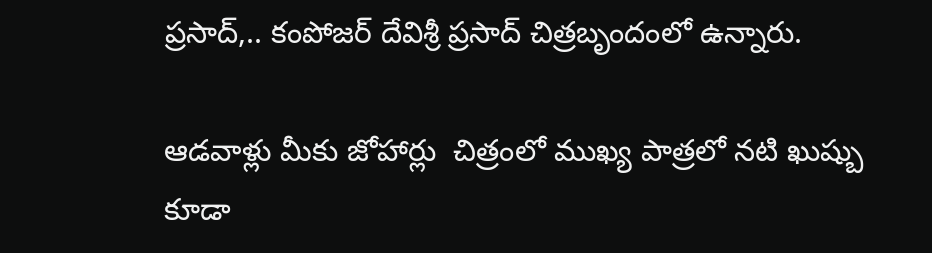ప్రసాద్‌,.. కంపోజర్‌ దేవిశ్రీ ప్రసాద్ చిత్ర‌బృందంలో ఉన్నారు.

ఆడవాళ్లు మీకు జోహార్లు  చిత్రంలో ముఖ్య పాత్రలో నటి ఖుష్బు కూడా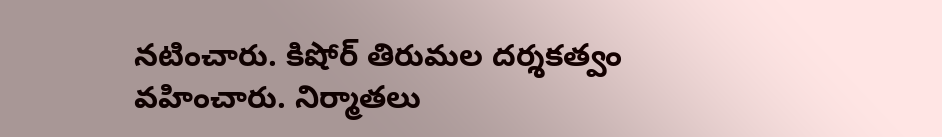న‌టించారు. కిషోర్ తిరుమల దర్శకత్వం వ‌హించారు. నిర్మాతలు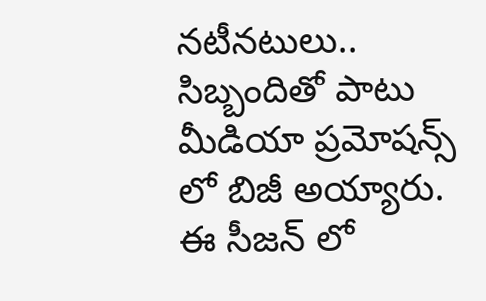నటీనటులు.. సిబ్బందితో పాటు మీడియా ప్ర‌మోష‌న్స్ లో బిజీ అయ్యారు.  ఈ సీజ‌న్ లో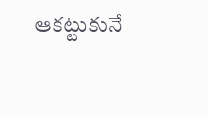ఆక‌ట్టుకునే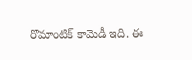రొమాంటిక్ కామెడీ ఇది. ఈ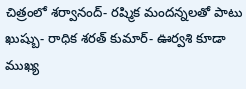చిత్రంలో శర్వానంద్- రష్మిక మందన్నలతో పాటు ఖుష్బు- రాధిక శరత్ కుమార్- ఊర్వశి కూడా ముఖ్య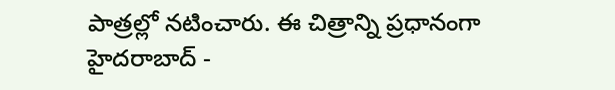పాత్రల్లో నటించారు. ఈ చిత్రాన్ని ప్ర‌ధానంగా హైదరాబాద్ -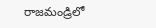రాజమండ్రిలో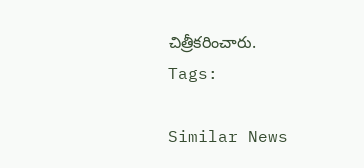చిత్రీకరించారు.
Tags:

Similar News